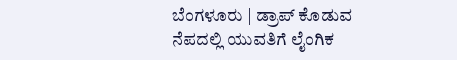ಬೆಂಗಳೂರು | ಡ್ರಾಪ್ ಕೊಡುವ ನೆಪದಲ್ಲಿ ಯುವತಿಗೆ ಲೈಂಗಿಕ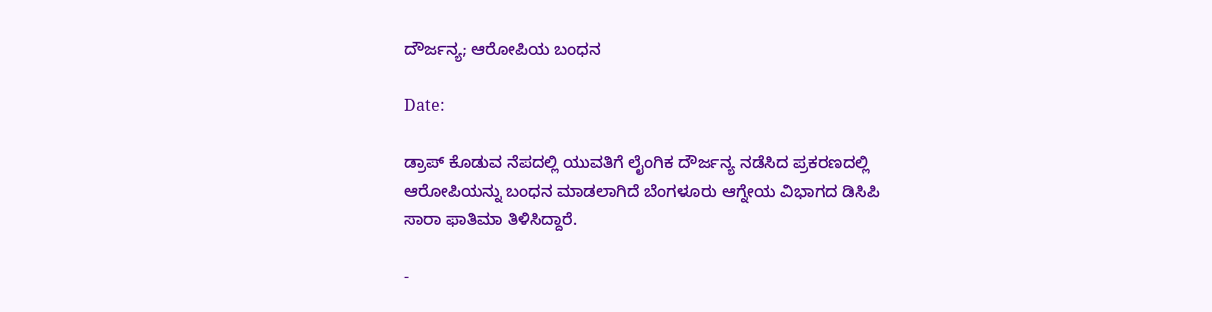ದೌರ್ಜನ್ಯ; ಆರೋಪಿಯ ಬಂಧನ

Date:

ಡ್ರಾಪ್ ಕೊಡುವ ನೆಪದಲ್ಲಿ ಯುವತಿಗೆ ಲೈಂಗಿಕ ದೌರ್ಜನ್ಯ ನಡೆಸಿದ ಪ್ರಕರಣದಲ್ಲಿ ಆರೋಪಿಯನ್ನು ಬಂಧನ ಮಾಡಲಾಗಿದೆ ಬೆಂಗಳೂರು‌ ಆಗ್ನೇಯ ವಿಭಾಗದ ಡಿಸಿಪಿ ಸಾರಾ ಫಾತಿಮಾ ತಿಳಿಸಿದ್ದಾರೆ.

-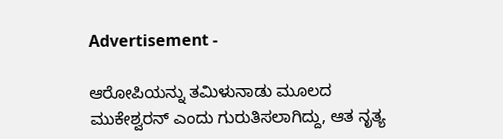Advertisement -

ಆರೋಪಿಯನ್ನು ತಮಿಳುನಾಡು ಮೂಲದ ಮುಕೇಶ್ವರನ್ ಎಂದು ಗುರುತಿಸಲಾಗಿದ್ದು, ಆತ ನೃತ್ಯ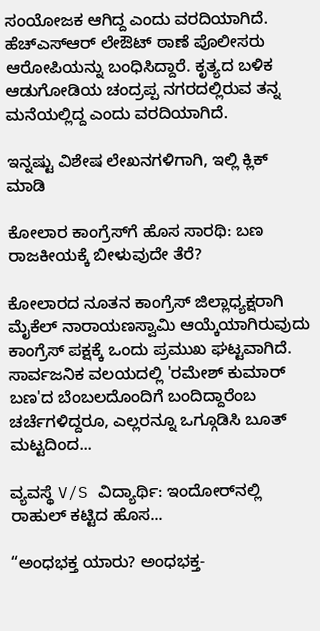ಸಂಯೋಜಕ ಆಗಿದ್ದ ಎಂದು ವರದಿಯಾಗಿದೆ. ಹೆಚ್ಎಸ್ಆರ್ ಲೇಔಟ್ ಠಾಣೆ ಪೊಲೀಸರು ಆರೋಪಿಯನ್ನು ಬಂಧಿಸಿದ್ದಾರೆ. ಕೃತ್ಯದ ಬಳಿಕ ಆಡುಗೋಡಿಯ ಚಂದ್ರಪ್ಪ ನಗರದಲ್ಲಿರುವ ತನ್ನ ಮನೆಯಲ್ಲಿದ್ದ ಎಂದು ವರದಿಯಾಗಿದೆ.

ಇನ್ನಷ್ಟು ವಿಶೇಷ ಲೇಖನಗಳಿಗಾಗಿ, ಇಲ್ಲಿ ಕ್ಲಿಕ್ ಮಾಡಿ

ಕೋಲಾರ ಕಾಂಗ್ರೆಸ್‌ಗೆ ಹೊಸ ಸಾರಥಿ: ಬಣ ರಾಜಕೀಯಕ್ಕೆ ಬೀಳುವುದೇ ತೆರೆ?

ಕೋಲಾರದ ನೂತನ ಕಾಂಗ್ರೆಸ್ ಜಿಲ್ಲಾಧ್ಯಕ್ಷರಾಗಿ ಮೈಕೆಲ್ ನಾರಾಯಣಸ್ವಾಮಿ ಆಯ್ಕೆಯಾಗಿರುವುದು ಕಾಂಗ್ರೆಸ್ ಪಕ್ಷಕ್ಕೆ ಒಂದು ಪ್ರಮುಖ ಘಟ್ಟವಾಗಿದೆ. ಸಾರ್ವಜನಿಕ ವಲಯದಲ್ಲಿ 'ರಮೇಶ್ ಕುಮಾರ್ ಬಣ'ದ ಬೆಂಬಲದೊಂದಿಗೆ ಬಂದಿದ್ದಾರೆಂಬ ಚರ್ಚೆಗಳಿದ್ದರೂ, ಎಲ್ಲರನ್ನೂ ಒಗ್ಗೂಡಿಸಿ ಬೂತ್ ಮಟ್ಟದಿಂದ...

ವ್ಯವಸ್ಥೆ V/S ವಿದ್ಯಾರ್ಥಿ: ಇಂದೋರ್‌ನಲ್ಲಿ ರಾಹುಲ್ ಕಟ್ಟಿದ ಹೊಸ...

“ಅಂಧಭಕ್ತ ಯಾರು? ಅಂಧಭಕ್ತ-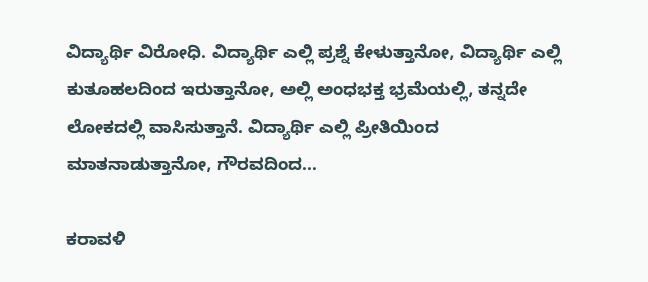ವಿದ್ಯಾರ್ಥಿ ವಿರೋಧಿ. ವಿದ್ಯಾರ್ಥಿ ಎಲ್ಲಿ ಪ್ರಶ್ನೆ ಕೇಳುತ್ತಾನೋ, ವಿದ್ಯಾರ್ಥಿ ಎಲ್ಲಿ ಕುತೂಹಲದಿಂದ ಇರುತ್ತಾನೋ, ಅಲ್ಲಿ ಅಂಧಭಕ್ತ ಭ್ರಮೆಯಲ್ಲಿ, ತನ್ನದೇ ಲೋಕದಲ್ಲಿ ವಾಸಿಸುತ್ತಾನೆ. ವಿದ್ಯಾರ್ಥಿ ಎಲ್ಲಿ ಪ್ರೀತಿಯಿಂದ ಮಾತನಾಡುತ್ತಾನೋ, ಗೌರವದಿಂದ...

ಕರಾವಳಿ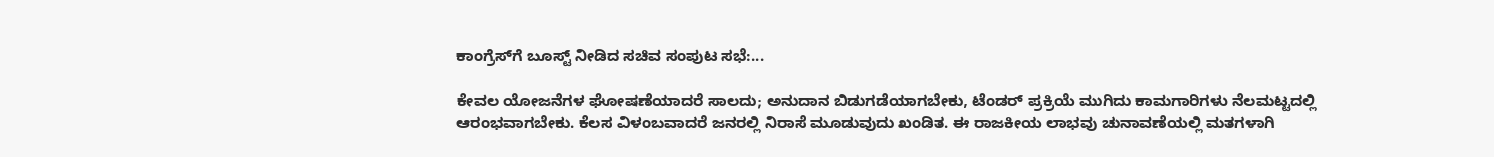ಕಾಂಗ್ರೆಸ್‌ಗೆ ಬೂಸ್ಟ್ ನೀಡಿದ ಸಚಿವ ಸಂಪುಟ ಸಭೆ:...

ಕೇವಲ ಯೋಜನೆಗಳ ಘೋಷಣೆಯಾದರೆ ಸಾಲದು; ಅನುದಾನ ಬಿಡುಗಡೆಯಾಗಬೇಕು, ಟೆಂಡರ್ ಪ್ರಕ್ರಿಯೆ ಮುಗಿದು ಕಾಮಗಾರಿಗಳು ನೆಲಮಟ್ಟದಲ್ಲಿ ಆರಂಭವಾಗಬೇಕು. ಕೆಲಸ ವಿಳಂಬವಾದರೆ ಜನರಲ್ಲಿ ನಿರಾಸೆ ಮೂಡುವುದು ಖಂಡಿತ. ಈ ರಾಜಕೀಯ ಲಾಭವು ಚುನಾವಣೆಯಲ್ಲಿ ಮತಗಳಾಗಿ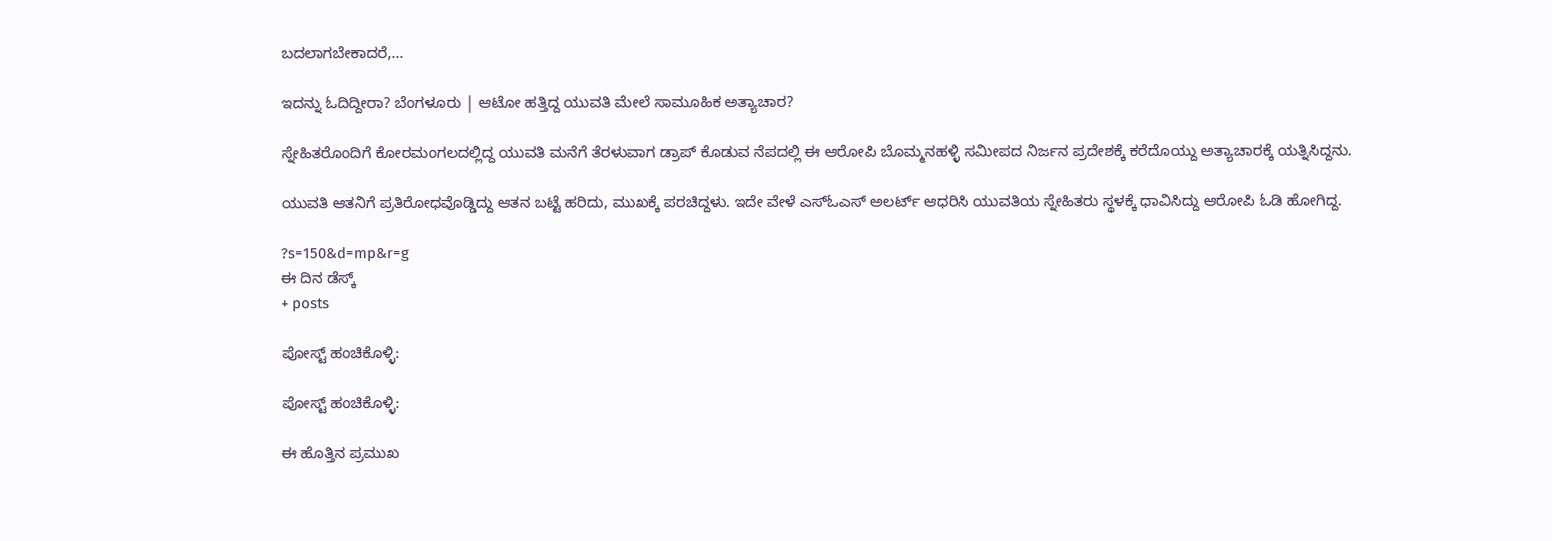ಬದಲಾಗಬೇಕಾದರೆ,...

ಇದನ್ನು ಓದಿದ್ದೀರಾ? ಬೆಂಗಳೂರು | ಆಟೋ ಹತ್ತಿದ್ದ ಯುವತಿ ಮೇಲೆ ಸಾಮೂಹಿಕ ಅತ್ಯಾಚಾರ?

ಸ್ನೇಹಿತರೊಂದಿಗೆ ಕೋರಮಂಗಲದಲ್ಲಿದ್ದ ಯುವತಿ ಮನೆಗೆ ತೆರಳುವಾಗ ಡ್ರಾಪ್ ಕೊಡುವ ನೆಪದಲ್ಲಿ ಈ ಆರೋಪಿ ಬೊಮ್ಮನಹಳ್ಳಿ ಸಮೀಪದ ನಿರ್ಜನ ಪ್ರದೇಶಕ್ಕೆ ಕರೆದೊಯ್ದು ಅತ್ಯಾಚಾರಕ್ಕೆ ಯತ್ನಿಸಿದ್ದನು.

ಯುವತಿ ಆತನಿಗೆ ಪ್ರತಿರೋಧವೊಡ್ಡಿದ್ದು ಆತನ ಬಟ್ಟೆ ಹರಿದು, ಮುಖಕ್ಕೆ ಪರಚಿದ್ದಳು. ಇದೇ ವೇಳೆ ಎಸ್ಓಎಸ್ ಅಲರ್ಟ್ ಆಧರಿಸಿ ಯುವತಿಯ ಸ್ನೇಹಿತರು ಸ್ಥಳಕ್ಕೆ ಧಾವಿಸಿದ್ದು ಆರೋಪಿ ಓಡಿ ಹೋಗಿದ್ದ.

?s=150&d=mp&r=g
ಈ ದಿನ ಡೆಸ್ಕ್
+ posts

ಪೋಸ್ಟ್ ಹಂಚಿಕೊಳ್ಳಿ:

ಪೋಸ್ಟ್ ಹಂಚಿಕೊಳ್ಳಿ:

ಈ ಹೊತ್ತಿನ ಪ್ರಮುಖ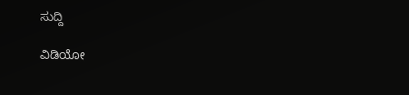ಸುದ್ದಿ

ವಿಡಿಯೋ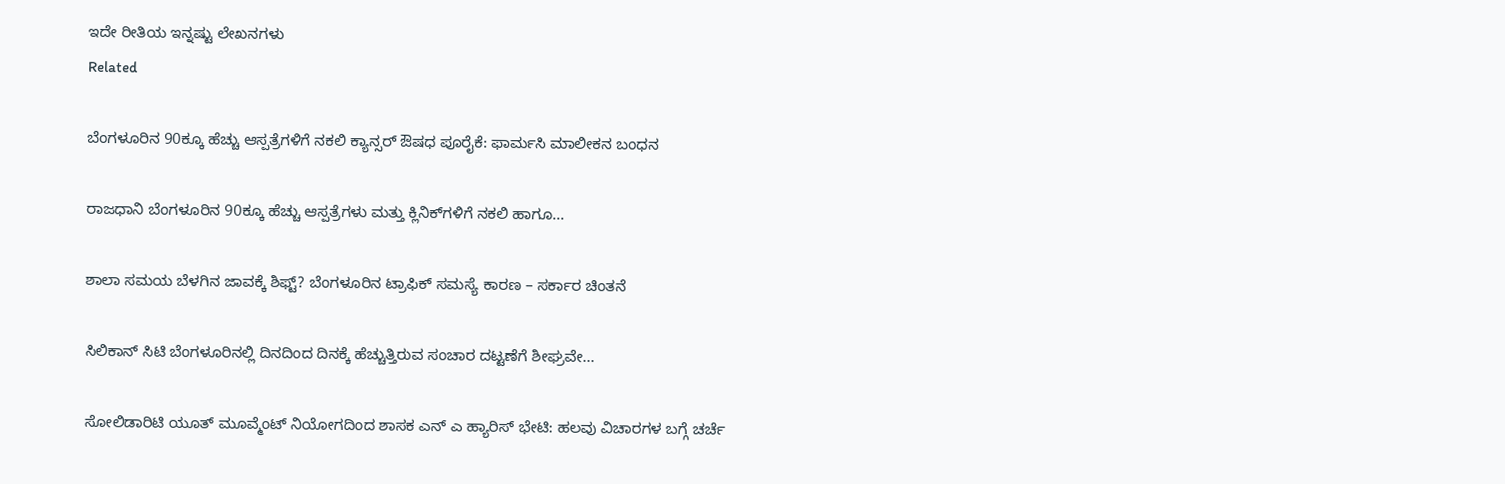ಇದೇ ರೀತಿಯ ಇನ್ನಷ್ಟು ಲೇಖನಗಳು
Related

ಬೆಂಗಳೂರಿನ 90ಕ್ಕೂ ಹೆಚ್ಚು ಆಸ್ಪತ್ರೆಗಳಿಗೆ ನಕಲಿ ಕ್ಯಾನ್ಸರ್ ಔಷಧ ಪೂರೈಕೆ: ಫಾರ್ಮಸಿ ಮಾಲೀಕನ ಬಂಧನ

ರಾಜಧಾನಿ ಬೆಂಗಳೂರಿನ 90ಕ್ಕೂ ಹೆಚ್ಚು ಆಸ್ಪತ್ರೆಗಳು ಮತ್ತು ಕ್ಲಿನಿಕ್‌ಗಳಿಗೆ ನಕಲಿ ಹಾಗೂ...

ಶಾಲಾ ಸಮಯ ಬೆಳಗಿನ ಜಾವಕ್ಕೆ ಶಿಫ್ಟ್‌? ಬೆಂಗಳೂರಿನ ಟ್ರಾಫಿಕ್‌ ಸಮಸ್ಯೆ ಕಾರಣ – ಸರ್ಕಾರ ಚಿಂತನೆ

ಸಿಲಿಕಾನ್ ಸಿಟಿ ಬೆಂಗಳೂರಿನಲ್ಲಿ ದಿನದಿಂದ ದಿನಕ್ಕೆ ಹೆಚ್ಚುತ್ತಿರುವ ಸಂಚಾರ ದಟ್ಟಣೆಗೆ ಶೀಘ್ರವೇ...

ಸೋಲಿಡಾರಿಟಿ ಯೂತ್ ಮೂವ್ಮೆಂಟ್ ನಿಯೋಗದಿಂದ ಶಾಸಕ ಎನ್ ಎ ಹ್ಯಾರಿಸ್ ಭೇಟಿ: ಹಲವು ವಿಚಾರಗಳ ಬಗ್ಗೆ ಚರ್ಚೆ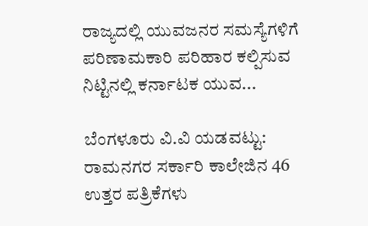ರಾಜ್ಯದಲ್ಲಿ ಯುವಜನರ ಸಮಸ್ಯೆಗಳಿಗೆ ಪರಿಣಾಮಕಾರಿ ಪರಿಹಾರ ಕಲ್ಪಿಸುವ ನಿಟ್ಟಿನಲ್ಲಿ ಕರ್ನಾಟಕ ಯುವ...

ಬೆಂಗಳೂರು ವಿ.ವಿ ಯಡವಟ್ಟು: ರಾಮನಗರ ಸರ್ಕಾರಿ ಕಾಲೇಜಿನ 46 ಉತ್ತರ ಪತ್ರಿಕೆಗಳು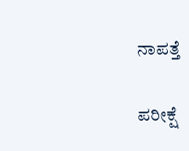ನಾಪತ್ತೆ

ಪರೀಕ್ಷೆ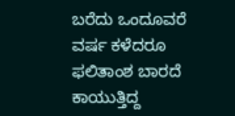ಬರೆದು ಒಂದೂವರೆ ವರ್ಷ ಕಳೆದರೂ ಫಲಿತಾಂಶ ಬಾರದೆ ಕಾಯುತ್ತಿದ್ದ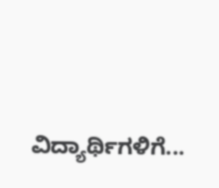ವಿದ್ಯಾರ್ಥಿಗಳಿಗೆ...